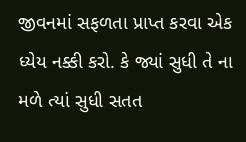જીવનમાં સફળતા પ્રાપ્ત કરવા એક ધ્યેય નક્કી કરો. કે જ્યાં સુધી તે ના મળે ત્યાં સુધી સતત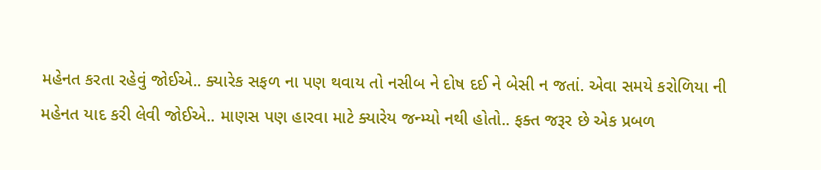મહેનત કરતા રહેવું જોઈએ.. ક્યારેક સફળ ના પણ થવાય તો નસીબ ને દોષ દઈ ને બેસી ન જતાં. એવા સમયે કરોળિયા ની મહેનત યાદ કરી લેવી જોઈએ.. માણસ પણ હારવા માટે ક્યારેય જન્મ્યો નથી હોતો.. ફક્ત જરૂર છે એક પ્રબળ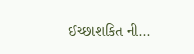ઈચ્છાશકિત ની...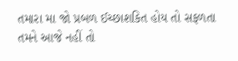તમારા મા જો પ્રબળ ઈચ્છાશકિત હોય તો સફળતા તમને આજે નહીં તો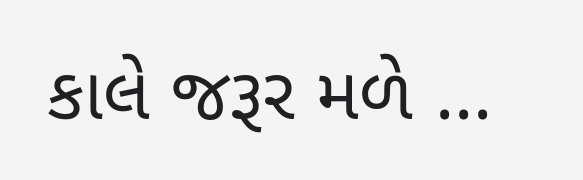કાલે જરૂર મળે ...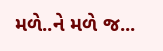મળે..ને મળે જ...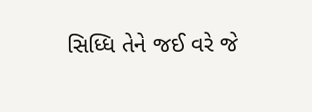સિધ્ધિ તેને જઈ વરે જે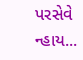પરસેવે ન્હાય...